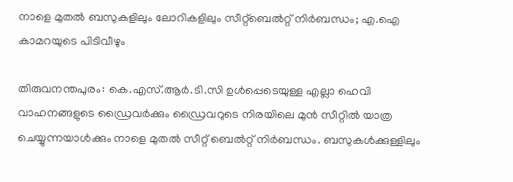നാളെ മുതല്‍ ബസുകളിലും ലോറികളിലും സീറ്റ്ബെല്‍റ്റ് നിര്‍ബന്ധം; എ.ഐ കാമറയുടെ പിടിവീഴും

തിരുവനന്തപുരം: കെ.എസ്.ആര്‍.ടി.സി ഉള്‍പ്പെടെയുള്ള എല്ലാ ഹെവി വാഹനങ്ങളുടെ ഡ്രൈവര്‍ക്കും ഡ്രൈവറുടെ നിരയിലെ മുന്‍ സീറ്റില്‍ യാത്ര ചെയ്യുന്നയാള്‍ക്കും നാളെ മുതല്‍ സീറ്റ് ബെല്‍റ്റ് നിര്‍ബന്ധം. ബസുകള്‍ക്കുള്ളിലും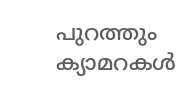പുറത്തും ക്യാമറകള്‍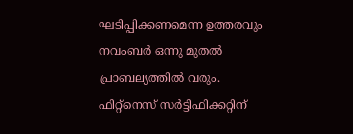ഘടിപ്പിക്കണമെന്ന ഉത്തരവും നവംബര്‍ ഒന്നു മുതല്‍ പ്രാബല്യത്തില്‍ വരും. ഫിറ്റ്നെസ് സര്‍ട്ടിഫിക്കറ്റിന്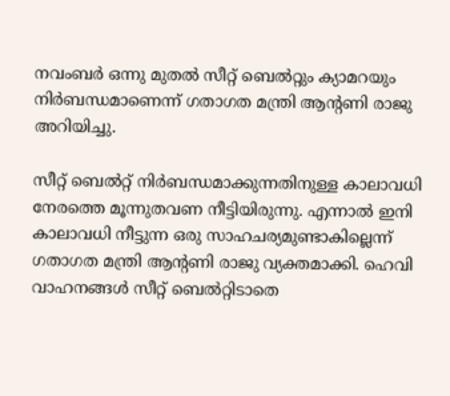നവംബര്‍ ഒന്നു മുതല്‍ സീറ്റ് ബെല്‍റ്റും ക്യാമറയും നിര്‍ബന്ധമാണെന്ന് ഗതാഗത മന്ത്രി ആന്റണി രാജു അറിയിച്ചു.

സീറ്റ് ബെല്‍റ്റ് നിര്‍ബന്ധമാക്കുന്നതിനുള്ള കാലാവധി നേരത്തെ മൂന്നുതവണ നീട്ടിയിരുന്നു. എന്നാല്‍ ഇനി കാലാവധി നീട്ടുന്ന ഒരു സാഹചര്യമുണ്ടാകില്ലെന്ന് ഗതാഗത മന്ത്രി ആന്റണി രാജു വ്യക്തമാക്കി. ഹെവി വാഹനങ്ങള്‍ സീറ്റ് ബെല്‍റ്റിടാതെ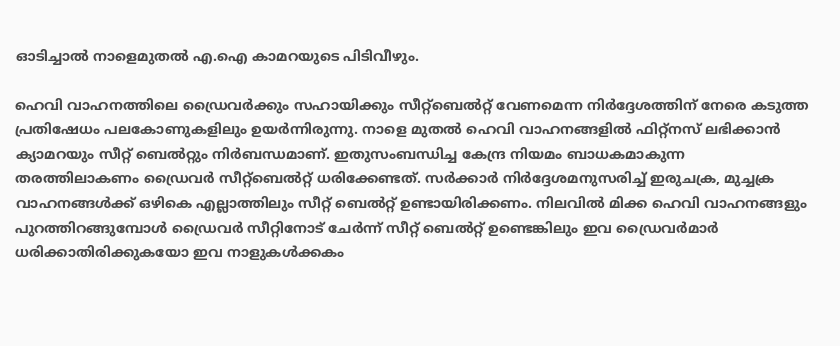ഓടിച്ചാല്‍ നാളെമുതല്‍ എ.ഐ കാമറയുടെ പിടിവീഴും.

ഹെവി വാഹനത്തിലെ ഡ്രൈവര്‍ക്കും സഹായിക്കും സീറ്റ്‌ബെല്‍റ്റ് വേണമെന്ന നിര്‍ദ്ദേശത്തിന് നേരെ കടുത്ത പ്രതിഷേധം പലകോണുകളിലും ഉയര്‍ന്നിരുന്നു. നാളെ മുതല്‍ ഹെവി വാഹനങ്ങളില്‍ ഫിറ്റ്നസ് ലഭിക്കാന്‍ ക്യാമറയും സീറ്റ് ബെല്‍റ്റും നിര്‍ബന്ധമാണ്. ഇതുസംബന്ധിച്ച കേന്ദ്ര നിയമം ബാധകമാകുന്ന തരത്തിലാകണം ഡ്രൈവര്‍ സീറ്റ്‌ബെല്‍റ്റ് ധരിക്കേണ്ടത്. സര്‍ക്കാര്‍ നിര്‍ദ്ദേശമനുസരിച്ച് ഇരുചക്ര, മുച്ചക്ര വാഹനങ്ങള്‍ക്ക് ഒഴികെ എല്ലാത്തിലും സീറ്റ് ബെല്‍റ്റ് ഉണ്ടായിരിക്കണം. നിലവില്‍ മിക്ക ഹെവി വാഹനങ്ങളും പുറത്തിറങ്ങുമ്പോള്‍ ഡ്രൈവര്‍ സീറ്റിനോട് ചേര്‍ന്ന് സീറ്റ് ബെല്‍റ്റ് ഉണ്ടെങ്കിലും ഇവ ഡ്രൈവര്‍മാര്‍ ധരിക്കാതിരിക്കുകയോ ഇവ നാളുകള്‍ക്കകം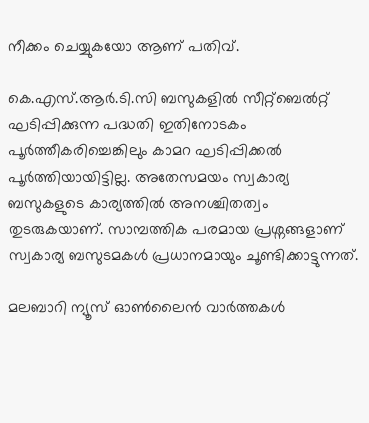നീക്കം ചെയ്യുകയോ ആണ് പതിവ്.

കെ.എസ്.ആര്‍.ടി.സി ബസുകളില്‍ സീറ്റ്ബെല്‍റ്റ് ഘടിപ്പിക്കുന്ന പദ്ധതി ഇതിനോടകം പൂര്‍ത്തീകരിച്ചെങ്കിലും കാമറ ഘടിപ്പിക്കല്‍ പൂര്‍ത്തിയായിട്ടില്ല. അതേസമയം സ്വകാര്യ ബസുകളുടെ കാര്യത്തില്‍ അനശ്ചിതത്വം തുടരുകയാണ്. സാമ്പത്തിക പരമായ പ്രശ്നങ്ങളാണ് സ്വകാര്യ ബസുടമകള്‍ പ്രധാനമായും ചൂണ്ടിക്കാട്ടുന്നത്.

മലബാറി ന്യൂസ് ഓണ്‍ലൈന്‍ വാര്‍ത്തകള്‍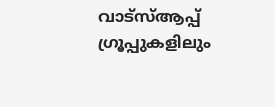വാട്‌സ്ആപ്പ് ഗ്രൂപ്പുകളിലും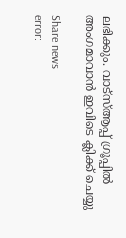ലഭിക്കും. വാട്‌സ്ആപ്പ് ഗ്രൂപ്പില്‍ അംഗമാവാന്‍ ഇവിടെ ക്ലിക്ക് ചെയ്യു

Share news
error: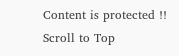Content is protected !!
Scroll to Top